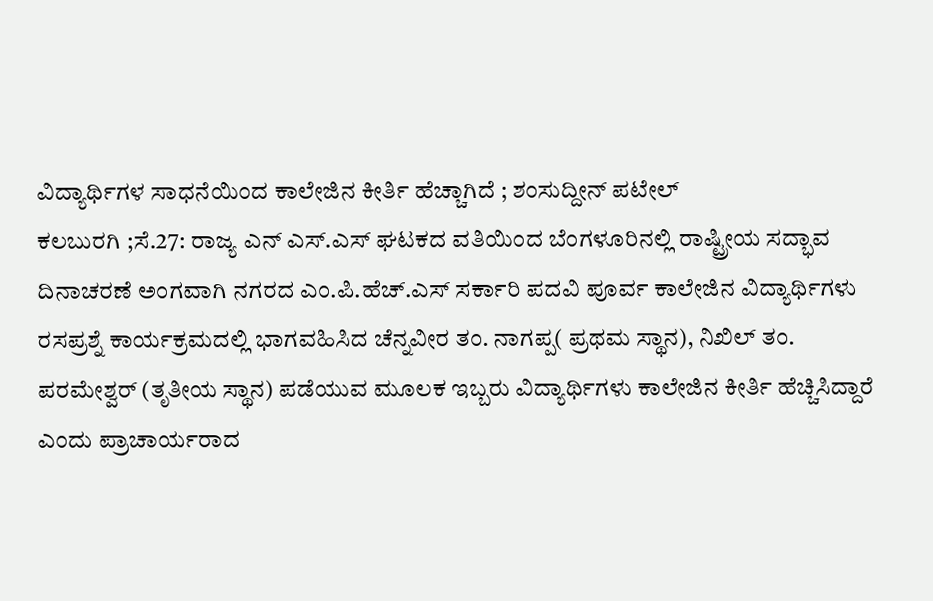ವಿದ್ಯಾರ್ಥಿಗಳ ಸಾಧನೆಯಿಂದ ಕಾಲೇಜಿನ ಕೀರ್ತಿ ಹೆಚ್ಚಾಗಿದೆ ; ಶಂಸುದ್ದೀನ್ ಪಟೇಲ್
ಕಲಬುರಗಿ ;ಸೆ.27: ರಾಜ್ಯ ಎನ್ ಎಸ್.ಎಸ್ ಘಟಕದ ವತಿಯಿಂದ ಬೆಂಗಳೂರಿನಲ್ಲಿ ರಾಷ್ಟ್ರೀಯ ಸದ್ಭಾವ ದಿನಾಚರಣೆ ಅಂಗವಾಗಿ ನಗರದ ಎಂ.ಪಿ.ಹೆಚ್.ಎಸ್ ಸರ್ಕಾರಿ ಪದವಿ ಪೂರ್ವ ಕಾಲೇಜಿನ ವಿದ್ಯಾರ್ಥಿಗಳು ರಸಪ್ರಶ್ನೆ ಕಾರ್ಯಕ್ರಮದಲ್ಲಿ ಭಾಗವಹಿಸಿದ ಚೆನ್ನವೀರ ತಂ. ನಾಗಪ್ಪ( ಪ್ರಥಮ ಸ್ಥಾನ), ನಿಖಿಲ್ ತಂ. ಪರಮೇಶ್ವರ್ (ತೃತೀಯ ಸ್ಥಾನ) ಪಡೆಯುವ ಮೂಲಕ ಇಬ್ಬರು ವಿದ್ಯಾರ್ಥಿಗಳು ಕಾಲೇಜಿನ ಕೀರ್ತಿ ಹೆಚ್ಚಿಸಿದ್ದಾರೆ ಎಂದು ಪ್ರಾಚಾರ್ಯರಾದ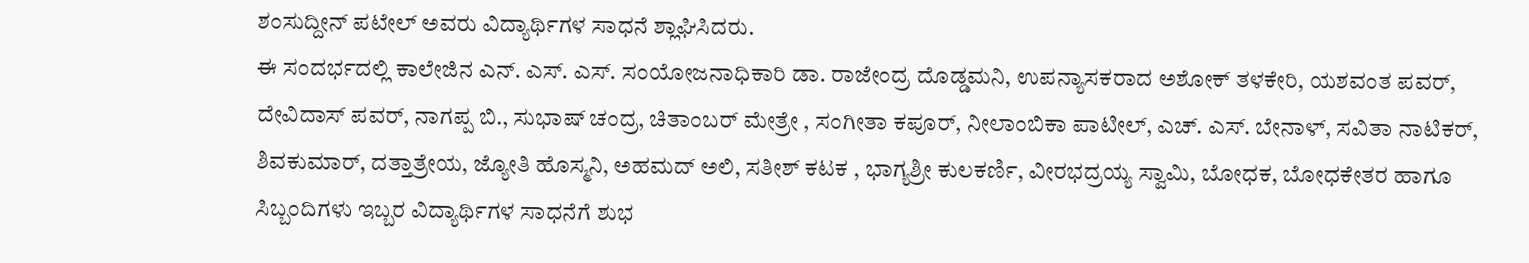ಶಂಸುದ್ದೀನ್ ಪಟೇಲ್ ಅವರು ವಿದ್ಯಾರ್ಥಿಗಳ ಸಾಧನೆ ಶ್ಲಾಘಿಸಿದರು.
ಈ ಸಂದರ್ಭದಲ್ಲಿ ಕಾಲೇಜಿನ ಎನ್. ಎಸ್. ಎಸ್. ಸಂಯೋಜನಾಧಿಕಾರಿ ಡಾ. ರಾಜೇಂದ್ರ ದೊಡ್ಡಮನಿ, ಉಪನ್ಯಾಸಕರಾದ ಅಶೋಕ್ ತಳಕೇರಿ, ಯಶವಂತ ಪವರ್, ದೇವಿದಾಸ್ ಪವರ್, ನಾಗಪ್ಪ ಬಿ., ಸುಭಾಷ್ ಚಂದ್ರ, ಚಿತಾಂಬರ್ ಮೇತ್ರೇ , ಸಂಗೀತಾ ಕಪೂರ್, ನೀಲಾಂಬಿಕಾ ಪಾಟೀಲ್, ಎಚ್. ಎಸ್. ಬೇನಾಳ್, ಸವಿತಾ ನಾಟಿಕರ್, ಶಿವಕುಮಾರ್, ದತ್ತಾತ್ರೇಯ, ಜ್ಯೋತಿ ಹೊಸ್ಮನಿ, ಅಹಮದ್ ಅಲಿ, ಸತೀಶ್ ಕಟಕ , ಭಾಗ್ಯಶ್ರೀ ಕುಲಕರ್ಣಿ, ವೀರಭದ್ರಯ್ಯ ಸ್ವಾಮಿ, ಬೋಧಕ, ಬೋಧಕೇತರ ಹಾಗೂ ಸಿಬ್ಬಂದಿಗಳು ಇಬ್ಬರ ವಿದ್ಯಾರ್ಥಿಗಳ ಸಾಧನೆಗೆ ಶುಭ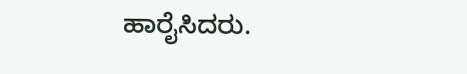ಹಾರೈಸಿದರು.